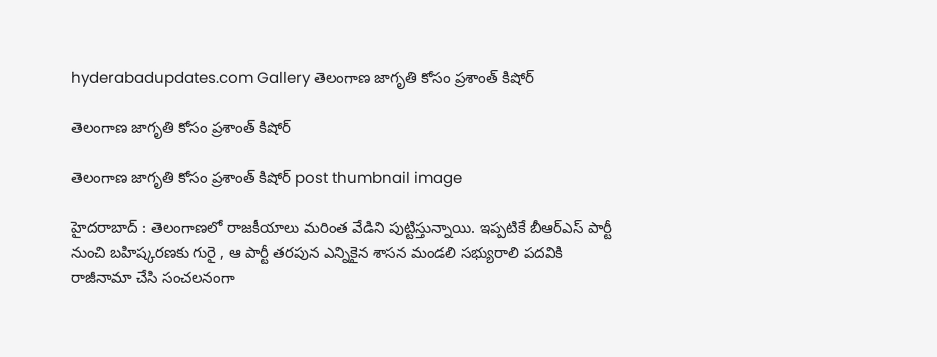hyderabadupdates.com Gallery తెలంగాణ జాగృతి కోసం ప్ర‌శాంత్ కిషోర్

తెలంగాణ జాగృతి కోసం ప్ర‌శాంత్ కిషోర్

తెలంగాణ జాగృతి కోసం ప్ర‌శాంత్ కిషోర్ post thumbnail image

హైద‌రాబాద్ : తెలంగాణ‌లో రాజ‌కీయాలు మ‌రింత వేడిని పుట్టిస్తున్నాయి. ఇప్ప‌టికే బీఆర్ఎస్ పార్టీ నుంచి బ‌హిష్క‌ర‌ణ‌కు గురై , ఆ పార్టీ త‌ర‌పున ఎన్నికైన శాస‌న మండ‌లి స‌భ్యురాలి ప‌ద‌వికి రాజీనామా చేసి సంచ‌ల‌నంగా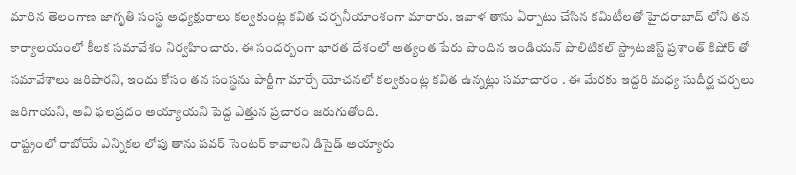మారిన తెలంగాణ జాగృతి సంస్థ అధ్య‌క్షురాలు క‌ల్వ‌కుంట్ల క‌విత చ‌ర్చ‌నీయాంశంగా మారారు. ఇవాళ తాను ఏర్పాటు చేసిన క‌మిటీల‌తో హైద‌రాబాద్ లోని త‌న కార్యాల‌యంలో కీల‌క స‌మావేశం నిర్వ‌హించారు. ఈ సంద‌ర్బంగా భారత దేశంలో అత్యంత పేరు పొందిన ఇండియ‌న్ పొలిటిక‌ల్ స్ట్రాట‌జిస్ట్ ప్ర‌శాంత్ కిషోర్ తో స‌మావేశాలు జ‌రిపార‌ని, ఇందు కోసం త‌న సంస్థ‌ను పార్టీగా మార్చే యోచ‌న‌లో క‌ల్వ‌కుంట్ల క‌విత ఉన్న‌ట్లు స‌మాచారం . ఈ మేర‌కు ఇద్ద‌రి మ‌ధ్య సుదీర్ఘ చ‌ర్చ‌లు జ‌రిగాయ‌ని, అవి ఫ‌ల‌ప్ర‌దం అయ్యాయ‌ని పెద్ద ఎత్తున ప్ర‌చారం జ‌రుగుతోంది.
రాష్ట్రంలో రాబోయే ఎన్నిక‌ల లోపు తాను ప‌వ‌ర్ సెంట‌ర్ కావాల‌ని డిసైడ్ అయ్యారు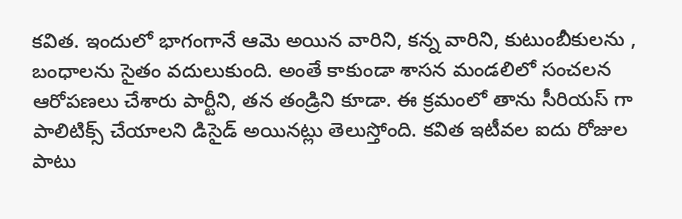క‌విత‌. ఇందులో భాగంగానే ఆమె అయిన వారిని, క‌న్న వారిని, కుటుంబీకుల‌ను , బంధాల‌ను సైతం వ‌దులుకుంది. అంతే కాకుండా శాస‌న మండ‌లిలో సంచ‌ల‌న ఆరోప‌ణ‌లు చేశారు పార్టీని, త‌న తండ్రిని కూడా. ఈ క్ర‌మంలో తాను సీరియ‌స్ గా పాలిటిక్స్ చేయాల‌ని డిసైడ్ అయిన‌ట్లు తెలుస్తోంది. కవిత ఇటీవల ఐదు రోజుల పాటు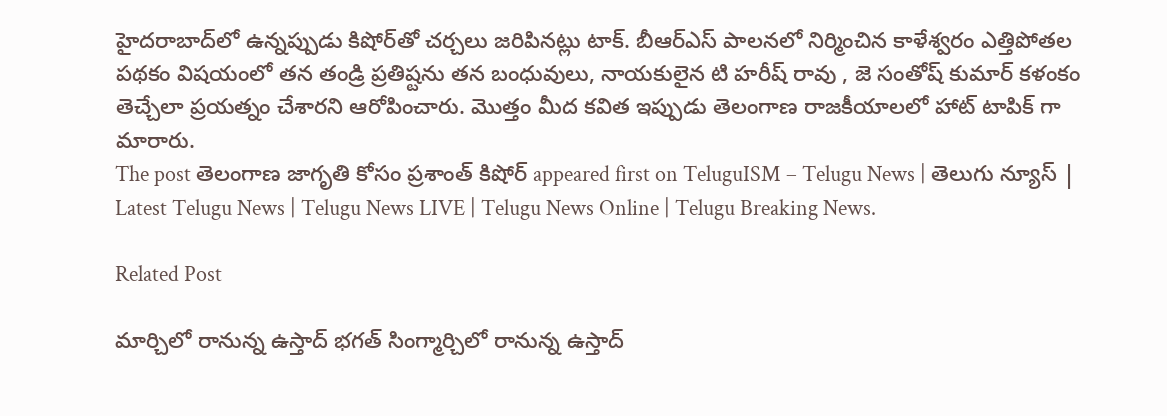హైదరాబాద్‌లో ఉన్నప్పుడు కిషోర్‌తో చర్చలు జరిపినట్లు టాక్. బీఆర్ఎస్ పాలనలో నిర్మించిన కాళేశ్వరం ఎత్తిపోతల పథకం విషయంలో తన తండ్రి ప్రతిష్టను తన బంధువులు, నాయకులైన టి హరీష్ రావు , జె సంతోష్ కుమార్ క‌ళంకం తెచ్చేలా ప్ర‌య‌త్నం చేశార‌ని ఆరోపించారు. మొత్తం మీద క‌విత ఇప్పుడు తెలంగాణ రాజ‌కీయాల‌లో హాట్ టాపిక్ గా మారారు.
The post తెలంగాణ జాగృతి కోసం ప్ర‌శాంత్ కిషోర్ appeared first on TeluguISM – Telugu News | తెలుగు న్యూస్ | Latest Telugu News | Telugu News LIVE | Telugu News Online | Telugu Breaking News.

Related Post

మార్చిలో రానున్న ఉస్తాద్ భ‌గ‌త్ సింగ్మార్చిలో రానున్న ఉస్తాద్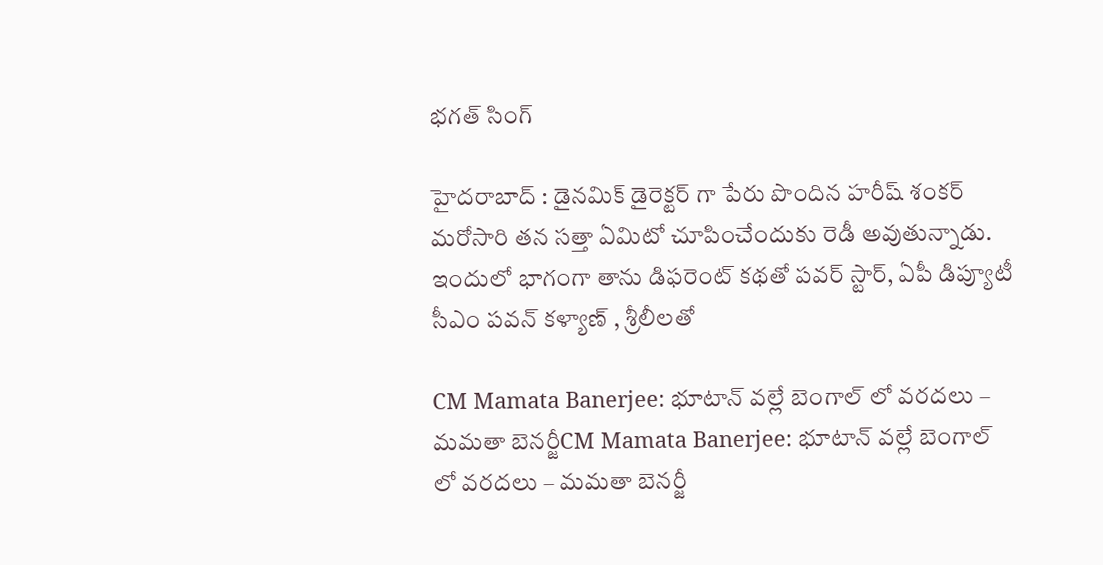భ‌గ‌త్ సింగ్

హైద‌రాబాద్ : డైన‌మిక్ డైరెక్ట‌ర్ గా పేరు పొందిన హ‌రీష్ శంక‌ర్ మ‌రోసారి త‌న స‌త్తా ఏమిటో చూపించేందుకు రెడీ అవుతున్నాడు. ఇందులో భాగంగా తాను డిఫ‌రెంట్ క‌థ‌తో ప‌వ‌ర్ స్టార్, ఏపీ డిప్యూటీ సీఎం ప‌వ‌న్ క‌ళ్యాణ్ , శ్రీ‌లీల‌తో

CM Mamata Banerjee: భూటాన్‌ వల్లే బెంగాల్‌ లో వరదలు – మమతా బెనర్జీCM Mamata Banerjee: భూటాన్‌ వల్లే బెంగాల్‌ లో వరదలు – మమతా బెనర్జీ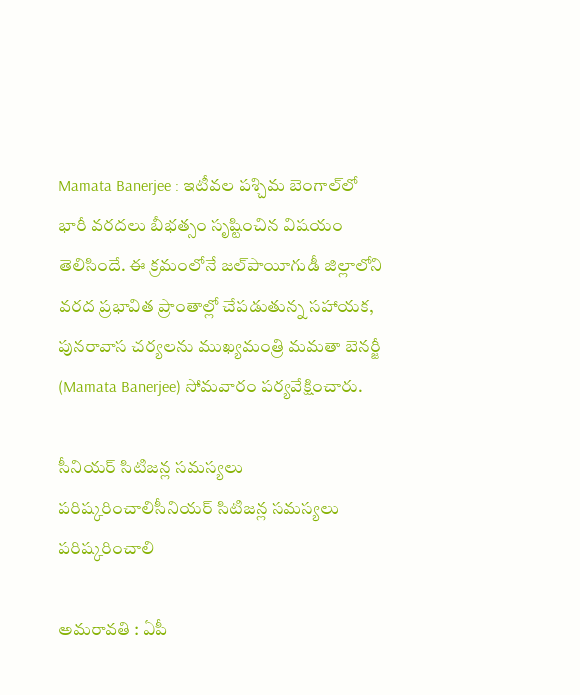Mamata Banerjee : ఇటీవల పశ్చిమ బెంగాల్‌లో భారీ వరదలు బీభత్సం సృష్టించిన విషయం తెలిసిందే. ఈ క్రమంలోనే జల్‌పాయీగుడీ జిల్లాలోని వరద ప్రభావిత ప్రాంతాల్లో చేపడుతున్న సహాయక, పునరావాస చర్యలను ముఖ్యమంత్రి మమతా బెనర్జీ (Mamata Banerjee) సోమవారం పర్యవేక్షించారు.

సీనియ‌ర్ సిటిజ‌న్ల స‌మ‌స్య‌లు ప‌రిష్క‌రించాలిసీనియ‌ర్ సిటిజ‌న్ల స‌మ‌స్య‌లు ప‌రిష్క‌రించాలి

అమ‌రావ‌తి : ఏపీ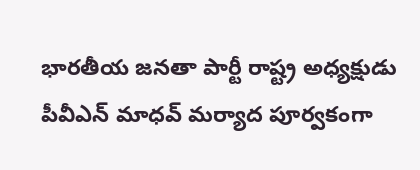భార‌తీయ జ‌న‌తా పార్టీ రాష్ట్ర అధ్య‌క్షుడు పీవీఎన్ మాధ‌వ్ మ‌ర్యాద పూర్వ‌కంగా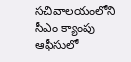స‌చివాల‌యంలోని సీఎం క్యాంపు ఆఫీసులో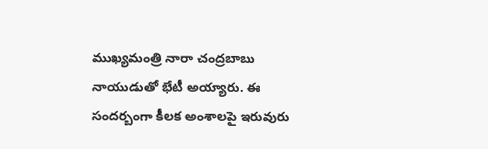ముఖ్య‌మంత్రి నారా చంద్ర‌బాబు నాయుడుతో భేటీ అయ్యారు. ఈ సంద‌ర్బంగా కీల‌క అంశాల‌పై ఇరువురు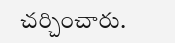చ‌ర్చించారు.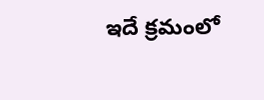ఇదే క్ర‌మంలో